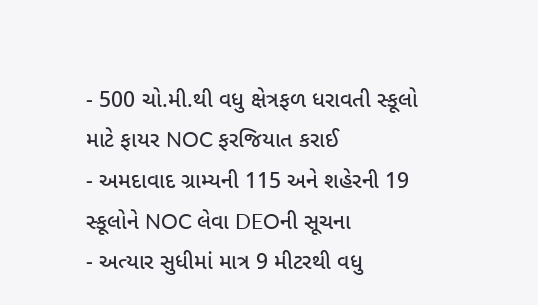- 500 ચો.મી.થી વધુ ક્ષેત્રફળ ધરાવતી સ્કૂલો માટે ફાયર NOC ફરજિયાત કરાઈ
- અમદાવાદ ગ્રામ્યની 115 અને શહેરની 19 સ્કૂલોને NOC લેવા DEOની સૂચના
- અત્યાર સુધીમાં માત્ર 9 મીટરથી વધુ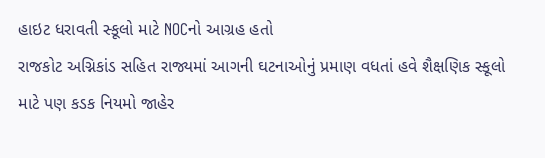હાઇટ ધરાવતી સ્કૂલો માટે NOCનો આગ્રહ હતો
રાજકોટ અગ્નિકાંડ સહિત રાજ્યમાં આગની ઘટનાઓનું પ્રમાણ વધતાં હવે શૈક્ષણિક સ્કૂલો માટે પણ કડક નિયમો જાહેર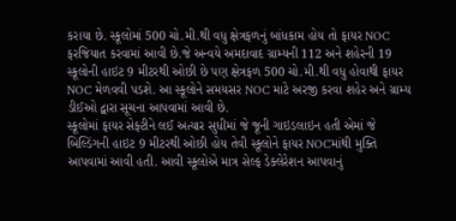કરાયા છે. સ્કૂલોમાં 500 ચો.મી.થી વધુ ક્ષેત્રફળનું બાંધકામ હોય તો ફાયર NOC ફરજિયાત કરવામાં આવી છે.જે અન્વયે અમદાવાદ ગ્રામ્યની 112 અને શહેરની 19 સ્કૂલોની હાઇટ 9 મીટરથી ઓછી છે પણ ક્ષેત્રફળ 500 ચો.મી.થી વધુ હોવાથી ફાયર NOC મેળવવી પડશે. આ સ્કૂલોને સમયસર NOC માટે અરજી કરવા શહેર અને ગ્રામ્ય ડીઈઓ દ્વારા સૂચના આપવામાં આવી છે.
સ્કૂલોમાં ફાયર સેફ્ટીને લઈ અત્યાર સુધીમાં જે જૂની ગાઇડલાઇન હતી એમાં જે બિલ્ડિંગની હાઇટ 9 મીટરથી ઓછી હોય તેવી સ્કૂલોને ફાયર NOCમાંથી મુક્તિ આપવામાં આવી હતી. આવી સ્કૂલોએ માત્ર સેલ્ફ ડેક્લેરેશન આપવાનું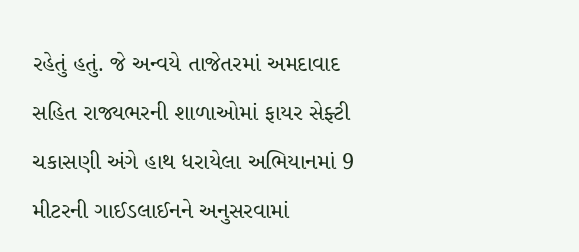રહેતું હતું. જે અન્વયે તાજેતરમાં અમદાવાદ સહિત રાજ્યભરની શાળાઓમાં ફાયર સેફ્ટી ચકાસણી અંગે હાથ ધરાયેલા અભિયાનમાં 9 મીટરની ગાઈડલાઈનને અનુસરવામાં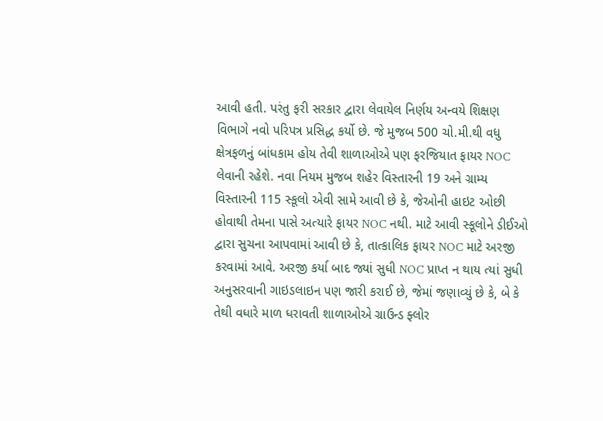આવી હતી. પરંતુ ફરી સરકાર દ્વારા લેવાયેલ નિર્ણય અન્વયે શિક્ષણ વિભાગે નવો પરિપત્ર પ્રસિદ્ધ કર્યો છે. જે મુજબ 500 ચો.મી.થી વધુ ક્ષેત્રફળનું બાંધકામ હોય તેવી શાળાઓએ પણ ફરજિયાત ફાયર NOC લેવાની રહેશે. નવા નિયમ મુજબ શહેર વિસ્તારની 19 અને ગ્રામ્ય વિસ્તારની 115 સ્કૂલો એવી સામે આવી છે કે, જેઓની હાઇટ ઓછી હોવાથી તેમના પાસે અત્યારે ફાયર NOC નથી. માટે આવી સ્કૂલોને ડીઈઓ દ્વારા સુચના આપવામાં આવી છે કે, તાત્કાલિક ફાયર NOC માટે અરજી કરવામાં આવે. અરજી કર્યા બાદ જ્યાં સુધી NOC પ્રાપ્ત ન થાય ત્યાં સુધી અનુસરવાની ગાઇડલાઇન પણ જારી કરાઈ છે, જેમાં જણાવ્યું છે કે, બે કે તેથી વધારે માળ ધરાવતી શાળાઓએ ગ્રાઉન્ડ ફ્લોર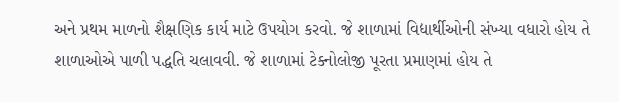અને પ્રથમ માળનો શૈક્ષણિક કાર્ય માટે ઉપયોગ કરવો. જે શાળામાં વિદ્યાર્થીઓની સંખ્યા વધારો હોય તે શાળાઓએ પાળી પદ્ધતિ ચલાવવી. જે શાળામાં ટેક્નોલોજી પૂરતા પ્રમાણમાં હોય તે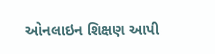ઓનલાઇન શિક્ષણ આપી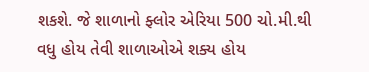શકશે. જે શાળાનો ફ્લોર એરિયા 500 ચો.મી.થી વધુ હોય તેવી શાળાઓએ શક્ય હોય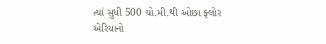ત્યાં સુધી 500 ચો.મી.થી ઓછા ફ્લોર એરિયાનો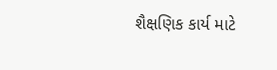શૈક્ષણિક કાર્ય માટે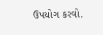ઉપયોગ કરવો.